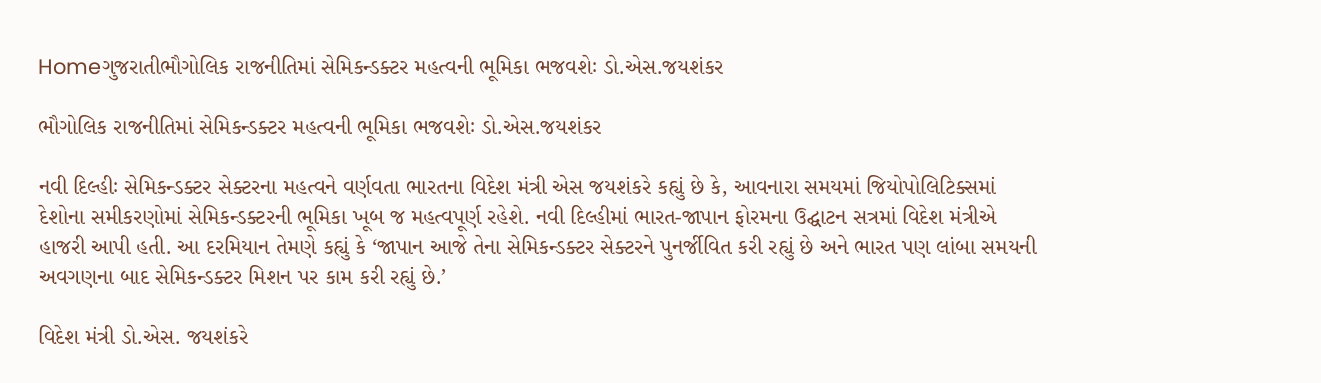Homeગુજરાતીભૌગોલિક રાજનીતિમાં સેમિકન્ડક્ટર મહત્વની ભૂમિકા ભજવશેઃ ડો.એસ.જયશંકર

ભૌગોલિક રાજનીતિમાં સેમિકન્ડક્ટર મહત્વની ભૂમિકા ભજવશેઃ ડો.એસ.જયશંકર

નવી દિલ્હીઃ સેમિકન્ડક્ટર સેક્ટરના મહત્વને વર્ણવતા ભારતના વિદેશ મંત્રી એસ જયશંકરે કહ્યું છે કે, આવનારા સમયમાં જિયોપોલિટિક્સમાં દેશોના સમીકરણોમાં સેમિકન્ડક્ટરની ભૂમિકા ખૂબ જ મહત્વપૂર્ણ રહેશે. નવી દિલ્હીમાં ભારત-જાપાન ફોરમના ઉદ્ઘાટન સત્રમાં વિદેશ મંત્રીએ હાજરી આપી હતી. આ દરમિયાન તેમણે કહ્યું કે ‘જાપાન આજે તેના સેમિકન્ડક્ટર સેક્ટરને પુનર્જીવિત કરી રહ્યું છે અને ભારત પણ લાંબા સમયની અવગણના બાદ સેમિકન્ડક્ટર મિશન પર કામ કરી રહ્યું છે.’

વિદેશ મંત્રી ડો.એસ. જયશંકરે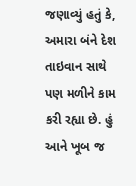જણાવ્યું હતું કે, અમારા બંને દેશ તાઇવાન સાથે પણ મળીને કામ કરી રહ્યા છે. હું આને ખૂબ જ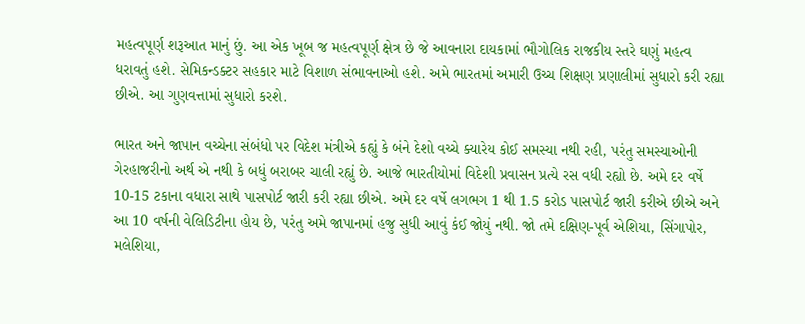મહત્વપૂર્ણ શરૂઆત માનું છું. આ એક ખૂબ જ મહત્વપૂર્ણ ક્ષેત્ર છે જે આવનારા દાયકામાં ભૌગોલિક રાજકીય સ્તરે ઘણું મહત્વ ધરાવતું હશે. સેમિકન્ડક્ટર સહકાર માટે વિશાળ સંભાવનાઓ હશે. અમે ભારતમાં અમારી ઉચ્ચ શિક્ષણ પ્રણાલીમાં સુધારો કરી રહ્યા છીએ. આ ગુણવત્તામાં સુધારો કરશે.

ભારત અને જાપાન વચ્ચેના સંબંધો પર વિદેશ મંત્રીએ કહ્યું કે બંને દેશો વચ્ચે ક્યારેય કોઈ સમસ્યા નથી રહી, પરંતુ સમસ્યાઓની ગેરહાજરીનો અર્થ એ નથી કે બધું બરાબર ચાલી રહ્યું છે. આજે ભારતીયોમાં વિદેશી પ્રવાસન પ્રત્યે રસ વધી રહ્યો છે. અમે દર વર્ષે 10-15 ટકાના વધારા સાથે પાસપોર્ટ જારી કરી રહ્યા છીએ. અમે દર વર્ષે લગભગ 1 થી 1.5 કરોડ પાસપોર્ટ જારી કરીએ છીએ અને આ 10 વર્ષની વેલિડિટીના હોય છે, પરંતુ અમે જાપાનમાં હજુ સુધી આવું કંઈ જોયું નથી. જો તમે દક્ષિણ-પૂર્વ એશિયા, સિંગાપોર, મલેશિયા,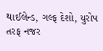થાઈલેન્ડ, ગલ્ફ દેશો, યુરોપ તરફ નજર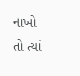નાખો તો ત્યાં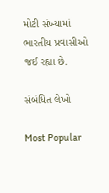મોટી સંખ્યામાં ભારતીય પ્રવાસીઓ જઈ રહ્યા છે.

સંબંધિત લેખો

Most Popular